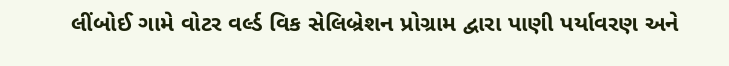લીંબોઈ ગામે વોટર વર્લ્ડ વિક સેલિબ્રેશન પ્રોગ્રામ દ્વારા પાણી પર્યાવરણ અને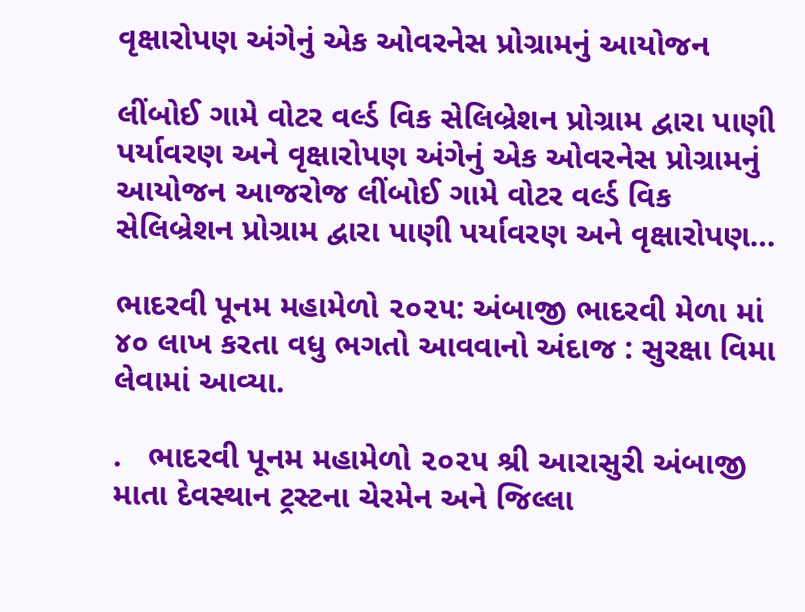વૃક્ષારોપણ અંગેનું એક ઓવરનેસ પ્રોગ્રામનું આયોજન

લીંબોઈ ગામે વોટર વર્લ્ડ વિક સેલિબ્રેશન પ્રોગ્રામ દ્વારા પાણી પર્યાવરણ અને વૃક્ષારોપણ અંગેનું એક ઓવરનેસ પ્રોગ્રામનું આયોજન આજરોજ લીંબોઈ ગામે વોટર વર્લ્ડ વિક સેલિબ્રેશન પ્રોગ્રામ દ્વારા પાણી પર્યાવરણ અને વૃક્ષારોપણ…

ભાદરવી પૂનમ મહામેળો ૨૦૨૫: અંબાજી ભાદરવી મેળા માં ૪૦ લાખ કરતા વધુ ભગતો આવવાનો અંદાજ : સુરક્ષા વિમા લેવામાં આવ્યા.

.   ભાદરવી પૂનમ મહામેળો ૨૦૨૫ શ્રી આરાસુરી અંબાજી માતા દેવસ્થાન ટ્રસ્ટના ચેરમેન અને જિલ્લા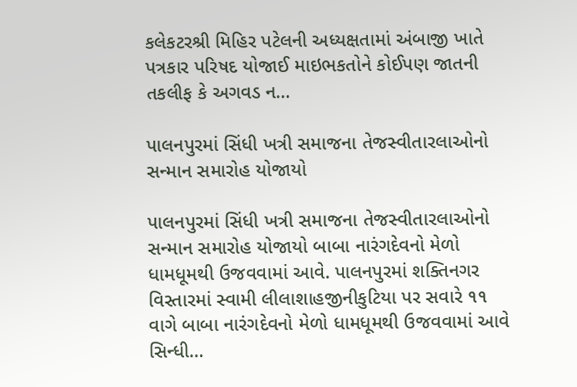કલેકટરશ્રી મિહિર પટેલની અધ્યક્ષતામાં અંબાજી ખાતે પત્રકાર પરિષદ યોજાઈ માઇભકતોને કોઈપણ જાતની તકલીફ કે અગવડ ન…

પાલનપુરમાં સિંધી ખત્રી સમાજના તેજસ્વીતારલાઓનો સન્માન સમારોહ યોજાયો

પાલનપુરમાં સિંધી ખત્રી સમાજના તેજસ્વીતારલાઓનો સન્માન સમારોહ યોજાયો બાબા નારંગદેવનો મેળો ધામધૂમથી ઉજવવામાં આવે. પાલનપુરમાં શક્તિનગર વિસ્તારમાં સ્વામી લીલાશાહજીનીકુટિયા પર સવારે ૧૧ વાગે બાબા નારંગદેવનો મેળો ધામધૂમથી ઉજવવામાં આવે સિન્ધી…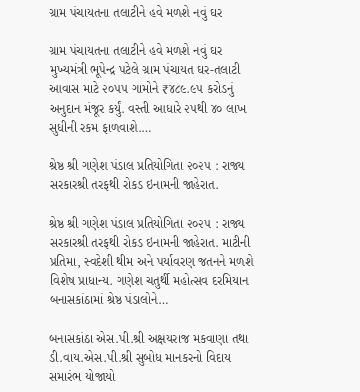ગ્રામ પંચાયતના તલાટીને હવે મળશે નવું ઘર

ગ્રામ પંચાયતના તલાટીને હવે મળશે નવું ઘર મુખ્યમંત્રી ભૂપેન્દ્ર પટેલે ગ્રામ પંચાયત ઘર-તલાટી આવાસ માટે ૨૦૫૫ ગામોને ₹૪૮૯.૯૫ કરોડનું અનુદાન મંજૂર કર્યું. વસ્તી આધારે ૨૫થી ૪૦ લાખ સુધીની રકમ ફાળવાશે.…

શ્રેષ્ઠ શ્રી ગણેશ પંડાલ પ્રતિયોગિતા ૨૦૨૫ : રાજ્ય સરકારશ્રી તરફથી રોકડ ઇનામની જાહેરાત.

શ્રેષ્ઠ શ્રી ગણેશ પંડાલ પ્રતિયોગિતા ૨૦૨૫ : રાજ્ય સરકારશ્રી તરફથી રોકડ ઇનામની જાહેરાત. માટીની પ્રતિમા, સ્વદેશી થીમ અને પર્યાવરણ જતનને મળશે વિશેષ પ્રાધાન્ય. ગણેશ ચતુર્થી મહોત્સવ દરમિયાન બનાસકાંઠામાં શ્રેષ્ઠ પંડાલોને…

બનાસકાંઠા એસ.પી.શ્રી અક્ષયરાજ મકવાણા તથા ડી.વાય.એસ.પી.શ્રી સુબોધ માનકરનો વિદાય સમારંભ યોજાયો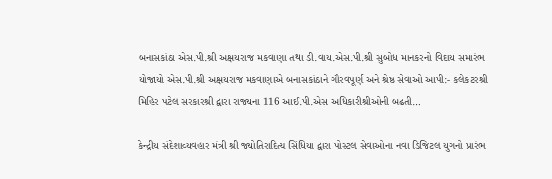બનાસકાંઠા એસ.પી.શ્રી અક્ષયરાજ મકવાણા તથા ડી.વાય.એસ.પી.શ્રી સુબોધ માનકરનો વિદાય સમારંભ યોજાયો એસ.પી.શ્રી અક્ષયરાજ મકવાણાએ બનાસકાંઠાને ગૌરવપૂર્ણ અને શ્રેષ્ઠ સેવાઓ આપી:- કલેકટરશ્રી મિહિર પટેલ સરકારશ્રી દ્વારા રાજ્યના 116 આઈ.પી.એસ અધિકારીશ્રીઓની બઢતી…

કેન્દ્રીય સંદેશાવ્યવહાર મંત્રી શ્રી જ્યોતિરાદિત્ય સિંધિયા દ્વારા પોસ્ટલ સેવાઓના નવા ડિજિટલ યુગનો પ્રારંભ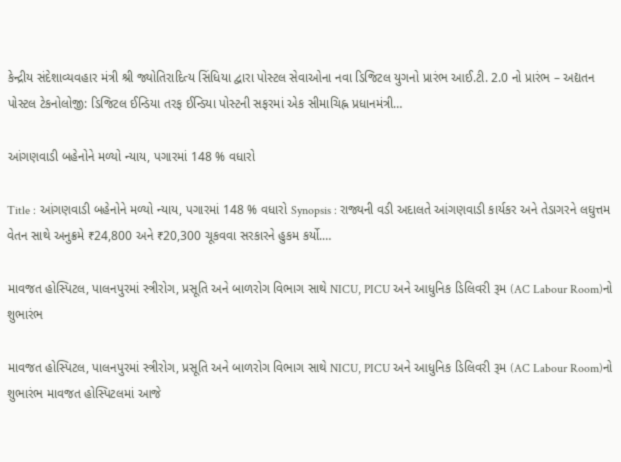કેન્દ્રીય સંદેશાવ્યવહાર મંત્રી શ્રી જ્યોતિરાદિત્ય સિંધિયા દ્વારા પોસ્ટલ સેવાઓના નવા ડિજિટલ યુગનો પ્રારંભ આઈ.ટી. 2.0 નો પ્રારંભ – અદ્યતન પોસ્ટલ ટેકનોલોજી: ડિજિટલ ઈન્ડિયા તરફ ઈન્ડિયા પોસ્ટની સફરમાં એક સીમાચિહ્ન પ્રધાનમંત્રી…

આંગણવાડી બહેનોને મળ્યો ન્યાય, પગારમાં 148 % વધારો

Title : આંગણવાડી બહેનોને મળ્યો ન્યાય, પગારમાં 148 % વધારો Synopsis : રાજ્યની વડી અદાલતે આંગણવાડી કાર્યકર અને તેડાગરને લઘુત્તમ વેતન સાથે અનુક્રમે ₹24,800 અને ₹20,300 ચૂકવવા સરકારને હુકમ કર્યો.…

માવજત હોસ્પિટલ, પાલનપુરમાં સ્ત્રીરોગ, પ્રસૂતિ અને બાળરોગ વિભાગ સાથે NICU, PICU અને આધુનિક ડિલિવરી રૂમ (AC Labour Room)નો શુભારંભ

માવજત હોસ્પિટલ, પાલનપુરમાં સ્ત્રીરોગ, પ્રસૂતિ અને બાળરોગ વિભાગ સાથે NICU, PICU અને આધુનિક ડિલિવરી રૂમ (AC Labour Room)નો શુભારંભ માવજત હોસ્પિટલમાં આજે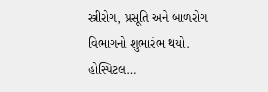સ્ત્રીરોગ, પ્રસૂતિ અને બાળરોગ વિભાગનો શુભારંભ થયો. હોસ્પિટલ…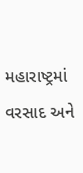મહારાષ્ટ્રમાં વરસાદ અને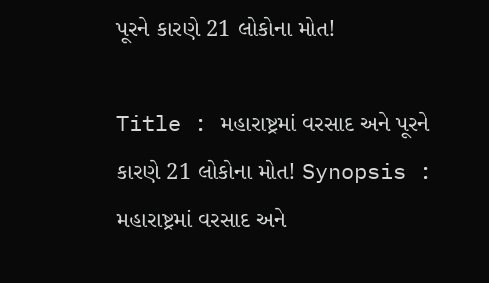પૂરને કારણે 21 લોકોના મોત!

Title : મહારાષ્ટ્રમાં વરસાદ અને પૂરને કારણે 21 લોકોના મોત! Synopsis : મહારાષ્ટ્રમાં વરસાદ અને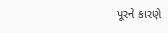પૂરને કારણે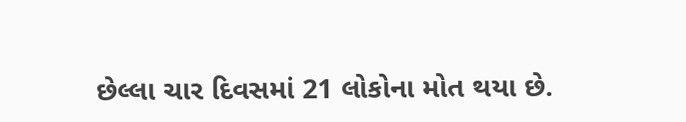છેલ્લા ચાર દિવસમાં 21 લોકોના મોત થયા છે.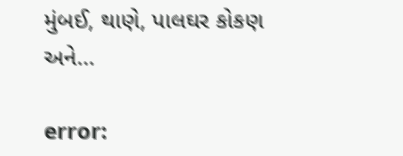મુંબઈ, થાણે, પાલઘર કોકણ અને…

error: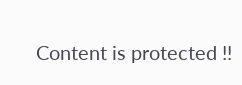Content is protected !!